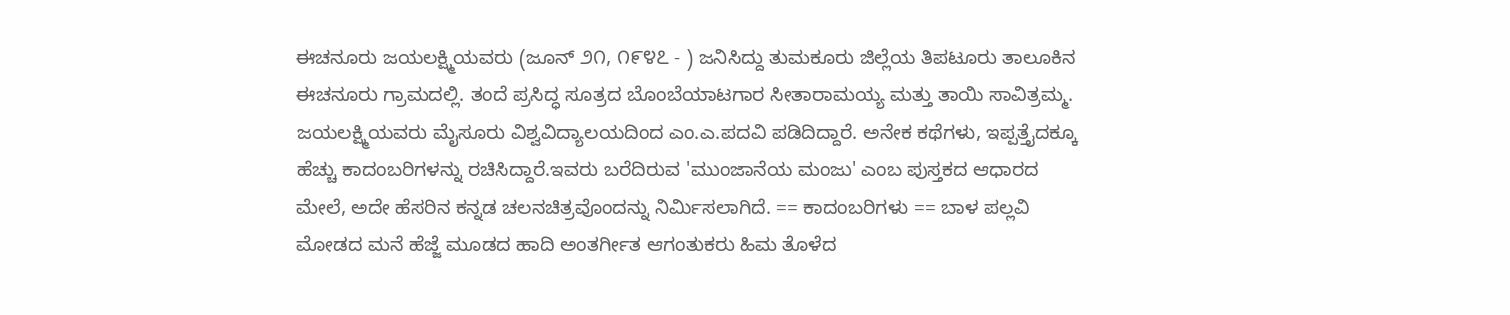ಈಚನೂರು ಜಯಲಕ್ಷ್ಮಿಯವರು (ಜೂನ್ ೨೧, ೧೯೪೭ - ) ಜನಿಸಿದ್ದು ತುಮಕೂರು ಜಿಲ್ಲೆಯ ತಿಪಟೂರು ತಾಲೂಕಿನ ಈಚನೂರು ಗ್ರಾಮದಲ್ಲಿ. ತಂದೆ ಪ್ರಸಿದ್ಧ ಸೂತ್ರದ ಬೊಂಬೆಯಾಟಗಾರ ಸೀತಾರಾಮಯ್ಯ ಮತ್ತು ತಾಯಿ ಸಾವಿತ್ರಮ್ಮ. ಜಯಲಕ್ಷ್ಮಿಯವರು ಮೈಸೂರು ವಿಶ್ವವಿದ್ಯಾಲಯದಿಂದ ಎಂ.ಎ.ಪದವಿ ಪಡಿದಿದ್ದಾರೆ. ಅನೇಕ ಕಥೆಗಳು, ಇಪ್ಪತ್ತೈದಕ್ಕೂ ಹೆಚ್ಚು ಕಾದಂಬರಿಗಳನ್ನು ರಚಿಸಿದ್ದಾರೆ.ಇವರು ಬರೆದಿರುವ 'ಮುಂಜಾನೆಯ ಮಂಜು' ಎಂಬ ಪುಸ್ತಕದ ಆಧಾರದ ಮೇಲೆ, ಅದೇ ಹೆಸರಿನ ಕನ್ನಡ ಚಲನಚಿತ್ರವೊಂದನ್ನು ನಿರ್ಮಿಸಲಾಗಿದೆ. == ಕಾದಂಬರಿಗಳು == ಬಾಳ ಪಲ್ಲವಿ ಮೋಡದ ಮನೆ ಹೆಜ್ಜೆ ಮೂಡದ ಹಾದಿ ಅಂತರ್ಗೀತ ಆಗಂತುಕರು ಹಿಮ ತೊಳೆದ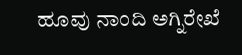ಹೂವು ನಾಂದಿ ಅಗ್ನಿರೇಖೆ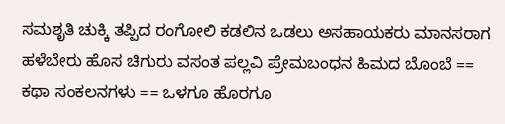ಸಮಶೃತಿ ಚುಕ್ಕಿ ತಪ್ಪಿದ ರಂಗೋಲಿ ಕಡಲಿನ ಒಡಲು ಅಸಹಾಯಕರು ಮಾನಸರಾಗ ಹಳೆಬೇರು ಹೊಸ ಚಿಗುರು ವಸಂತ ಪಲ್ಲವಿ ಪ್ರೇಮಬಂಧನ ಹಿಮದ ಬೊಂಬೆ == ಕಥಾ ಸಂಕಲನಗಳು == ಒಳಗೂ ಹೊರಗೂ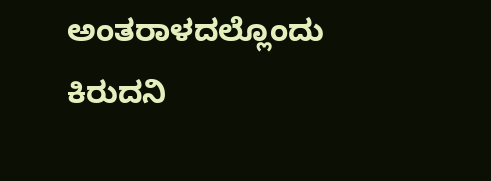ಅಂತರಾಳದಲ್ಲೊಂದು ಕಿರುದನಿ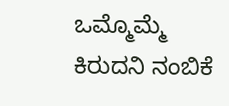ಒಮ್ಮೊಮ್ಮೆ ಕಿರುದನಿ ನಂಬಿಕೆ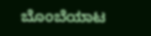ಬೊಂಬೆಯಾಟ